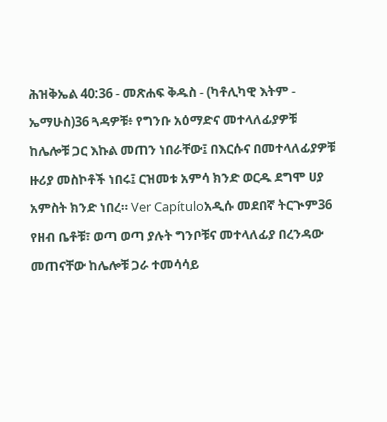ሕዝቅኤል 40:36 - መጽሐፍ ቅዱስ - (ካቶሊካዊ እትም - ኤማሁስ)36 ጓዳዎቹ፥ የግንቡ አዕማድና መተላለፊያዎቹ ከሌሎቹ ጋር እኩል መጠን ነበራቸው፤ በእርሱና በመተላለፊያዎቹ ዙሪያ መስኮቶች ነበሩ፤ ርዝመቱ አምሳ ክንድ ወርዱ ደግሞ ሀያ አምስት ክንድ ነበረ። Ver Capítuloአዲሱ መደበኛ ትርጒም36 የዘብ ቤቶቹ፣ ወጣ ወጣ ያሉት ግንቦቹና መተላለፊያ በረንዳው መጠናቸው ከሌሎቹ ጋራ ተመሳሳይ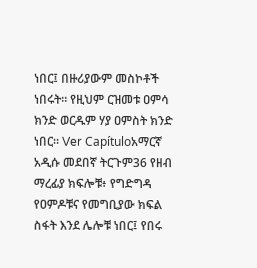ነበር፤ በዙሪያውም መስኮቶች ነበሩት። የዚህም ርዝመቱ ዐምሳ ክንድ ወርዱም ሃያ ዐምስት ክንድ ነበር። Ver Capítuloአማርኛ አዲሱ መደበኛ ትርጉም36 የዘብ ማረፊያ ክፍሎቹ፥ የግድግዳ የዐምዶቹና የመግቢያው ክፍል ስፋት እንደ ሌሎቹ ነበር፤ የበሩ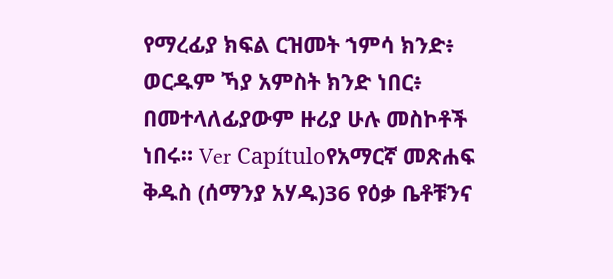የማረፊያ ክፍል ርዝመት ኀምሳ ክንድ፥ ወርዱም ኻያ አምስት ክንድ ነበር፥ በመተላለፊያውም ዙሪያ ሁሉ መስኮቶች ነበሩ። Ver Capítuloየአማርኛ መጽሐፍ ቅዱስ (ሰማንያ አሃዱ)36 የዕቃ ቤቶቹንና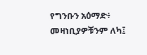የግንቡን አዕማድ፥ መዛነቢያዎቹንም ለካ፤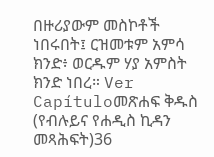በዙሪያውም መስኮቶች ነበሩበት፤ ርዝመቱም አምሳ ክንድ፥ ወርዱም ሃያ አምስት ክንድ ነበረ። Ver Capítuloመጽሐፍ ቅዱስ (የብሉይና የሐዲስ ኪዳን መጻሕፍት)36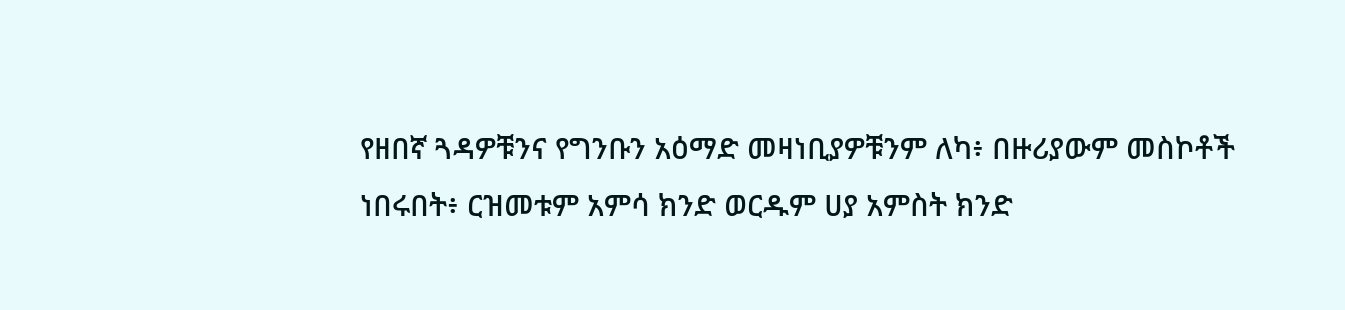የዘበኛ ጓዳዎቹንና የግንቡን አዕማድ መዛነቢያዎቹንም ለካ፥ በዙሪያውም መስኮቶች ነበሩበት፥ ርዝመቱም አምሳ ክንድ ወርዱም ሀያ አምስት ክንድ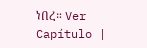ነበረ። Ver Capítulo |